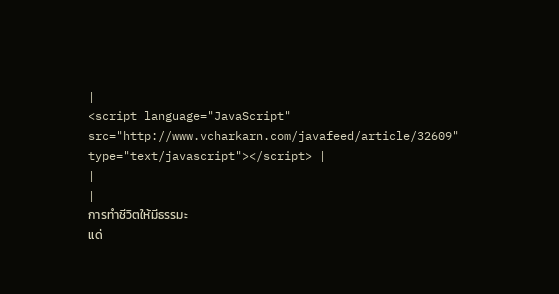|
<script language="JavaScript" src="http://www.vcharkarn.com/javafeed/article/32609" type="text/javascript"></script> |
|
|
การทำชีวิตให้มีธรรมะ
แด่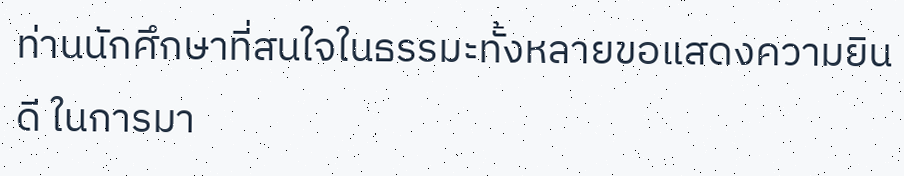ท่านนักศึกษาที่สนใจในธรรมะทั้งหลายขอแสดงความยินดี ในการมา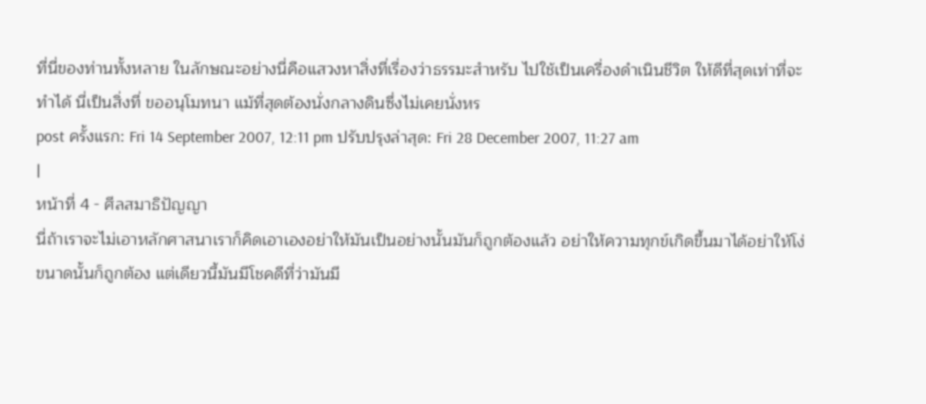ที่นี่ของท่านทั้งหลาย ในลักษณะอย่างนี่คือแสวงหาสิ่งที่เรื่องว่าธรรมะสำหรับ ไปใช้เป็นเครื่องดำเนินชีวิต ให้ดีที่สุดเท่าที่จะทำได้ นี่เป็นสิ่งที่ ขออนุโมทนา แม้ที่สุดต้องนั่งกลางดินซึ่งไม่เคยนั่งหร
post ครั้งแรก: Fri 14 September 2007, 12:11 pm ปรับปรุงล่าสุด: Fri 28 December 2007, 11:27 am
|
หน้าที่ 4 - ศีลสมาธิปัญญา
นี่ถ้าเราจะไม่เอาหลักศาสนาเราก็คิดเอาเองอย่าให้มันเป็นอย่างนั้นมันก็ถูกต้องแล้ว อย่าให้ความทุกข์เกิดขึ้นมาได้อย่าให้โง่ขนาดนั้นก็ถูกต้อง แต่เดียวนี้มันมีโชคดีที่ว่ามันมี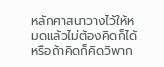หลักศาสนาวางไว้ให้หมดแล้วไม่ต้องคิดก็ได้หรือถ้าคิดก็คิดวิพาก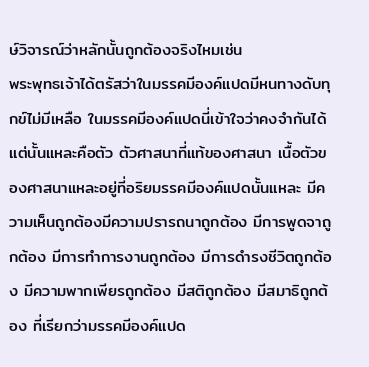ษ์วิจารณ์ว่าหลักนั้นถูกต้องจริงไหมเช่น
พระพุทธเจ้าได้ตรัสว่าในมรรคมีองค์แปดมีหนทางดับทุกข์ไม่มีเหลือ ในมรรคมีองค์แปดนี่เข้าใจว่าคงจำกันได้ แต่นั้นแหละคือตัว ตัวศาสนาที่แท้ของศาสนา เนื้อตัวของศาสนาแหละอยู่ที่อริยมรรคมีองค์แปดนั้นแหละ มีความเห็นถูกต้องมีความปรารถนาถูกต้อง มีการพูดจาถูกต้อง มีการทำการงานถูกต้อง มีการดำรงชีวิตถูกต้อง มีความพากเพียรถูกต้อง มีสติถูกต้อง มีสมาธิถูกต้อง ที่เรียกว่ามรรคมีองค์แปด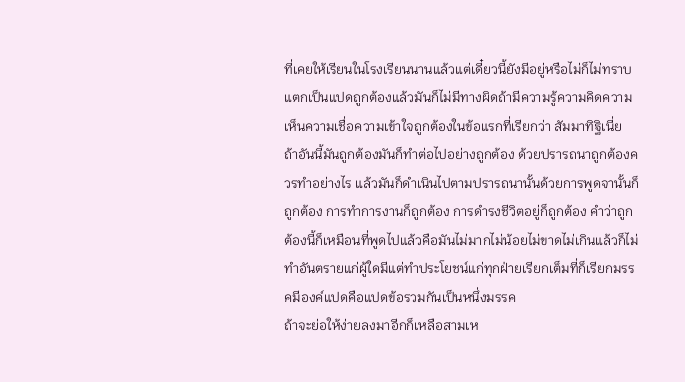ที่เคยให้เรียนในโรงเรียนนานแล้วแต่เดี๋ยวนี้ยังมีอยู่หรือไม่ก็ไม่ทราบแตกเป็นแปดถูกต้องแล้วมันก็ไม่มีทางผิดถ้ามีความรู้ความคิดความเห็นความเชื่อความเข้าใจถูกต้องในข้อแรกที่เรียกว่า สัมมาทิฐิเนี่ย
ถ้าอันนี้มันถูกต้องมันก็ทำต่อไปอย่างถูกต้อง ด้วยปรารถนาถูกต้องควรทำอย่างไร แล้วมันก็ดำเนินไปตามปรารถนานั้นด้วยการพูดจานั้นก็ถูกต้อง การทำการงานก็ถูกต้อง การดำรงชีวิตอยู่ก็ถูกต้อง คำว่าถูกต้องนี้ก็เหมือนที่พูดไปแล้วคือมันไม่มากไม่น้อยไม่ขาดไม่เกินแล้วก็ไม่ทำอันตรายแก่ผู้ใดมีแต่ทำประโยชน์แก่ทุกฝ่ายเรียกเต็มที่ก็เรียกมรรคมีองค์แปดคือแปดข้อรวมกันเป็นหนึ่งมรรค
ถ้าจะย่อให้ง่ายลงมาอีกก็เหลือสามเห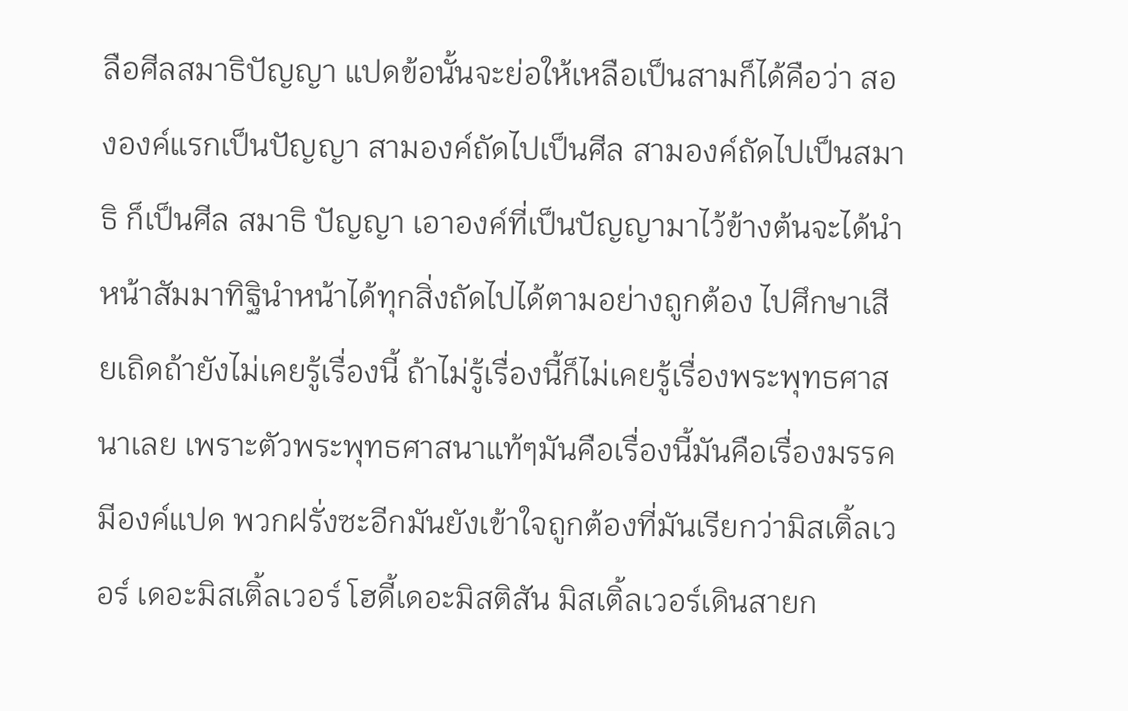ลือศีลสมาธิปัญญา แปดข้อนั้นจะย่อให้เหลือเป็นสามก็ได้คือว่า สององค์แรกเป็นปัญญา สามองค์ถัดไปเป็นศีล สามองค์ถัดไปเป็นสมาธิ ก็เป็นศีล สมาธิ ปัญญา เอาองค์ที่เป็นปัญญามาไว้ข้างต้นจะได้นำหน้าสัมมาทิฐินำหน้าได้ทุกสิ่งถัดไปได้ตามอย่างถูกต้อง ไปศึกษาเสียเถิดถ้ายังไม่เคยรู้เรื่องนี้ ถ้าไม่รู้เรื่องนี้ก็ไม่เคยรู้เรื่องพระพุทธศาสนาเลย เพราะตัวพระพุทธศาสนาแท้ๆมันคือเรื่องนี้มันคือเรื่องมรรคมีองค์แปด พวกฝรั่งซะอีกมันยังเข้าใจถูกต้องที่มันเรียกว่ามิสเติ้ลเวอร์ เดอะมิสเติ้ลเวอร์ โฮดี้เดอะมิสติสัน มิสเติ้ลเวอร์เดินสายก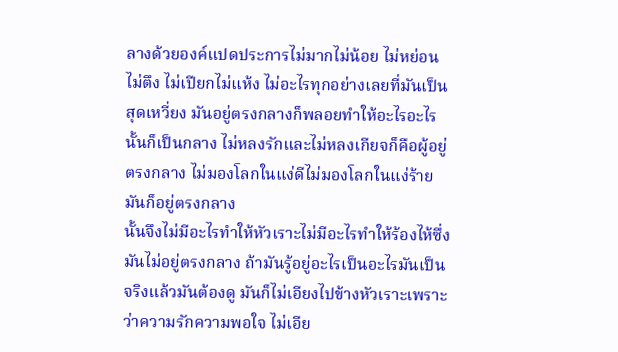ลางด้วยองค์แปดประการไม่มากไม่น้อย ไม่หย่อนไม่ตึง ไม่เปียกไม่แห้ง ไม่อะไรทุกอย่างเลยที่มันเป็นสุดเหวี่ยง มันอยู่ตรงกลางก็พลอยทำให้อะไรอะไรนั้นก็เป็นกลาง ไม่หลงรักและไม่หลงเกียจก็คือผู้อยู่ตรงกลาง ไม่มองโลกในแง่ดีไม่มองโลกในแง่ร้ายมันก็อยู่ตรงกลาง
นั้นจึงไม่มีอะไรทำให้หัวเราะไม่มีอะไรทำให้ร้องไห้ซึ่งมันไม่อยู่ตรงกลาง ถ้ามันรู้อยู่อะไรเป็นอะไรมันเป็นจริงแล้วมันต้องดู มันก็ไม่เอียงไปข้างหัวเราะเพราะว่าความรักความพอใจ ไม่เอีย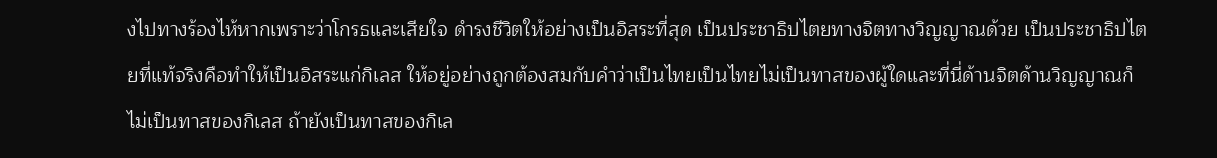งไปทางร้องไห้หากเพราะว่าโกรธและเสียใจ ดำรงชีวิตให้อย่างเป็นอิสระที่สุด เป็นประชาธิปไตยทางจิตทางวิญญาณด้วย เป็นประชาธิปไตยที่แท้จริงคือทำให้เป็นอิสระแก่กิเลส ให้อยู่อย่างถูกต้องสมกับคำว่าเป็นไทยเป็นไทยไม่เป็นทาสของผู้ใดและที่นี่ด้านจิตด้านวิญญาณก็ไม่เป็นทาสของกิเลส ถ้ายังเป็นทาสของกิเล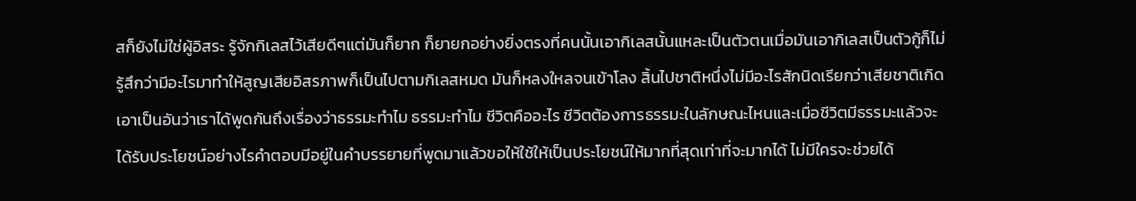สก็ยังไม่ใช่ผู้อิสระ รู้จักกิเลสไว้เสียดีๆแต่มันก็ยาก ก็ยายกอย่างยิ่งตรงที่คนนั้นเอากิเลสนั้นแหละเป็นตัวตนเมื่อมันเอากิเลสเป็นตัวกู้ก็ไม่รู้สึกว่ามีอะไรมาทำให้สูญเสียอิสรภาพก็เป็นไปตามกิเลสหมด มันก็หลงใหลจนเข้าโลง สิ้นไปชาติหนึ่งไม่มีอะไรสักนิดเรียกว่าเสียชาติเกิด
เอาเป็นอันว่าเราได้พูดกันถึงเรื่องว่าธรรมะทำไม ธรรมะทำไม ชีวิตคืออะไร ชีวิตต้องการธรรมะในลักษณะไหนและเมื่อชีวิตมีธรรมะแล้วจะได้รับประโยชน์อย่างไรคำตอบมีอยู่ในคำบรรยายที่พูดมาแล้วขอให้ใช้ให้เป็นประโยชน์ให้มากที่สุดเท่าที่จะมากได้ ไม่มีใครจะช่วยได้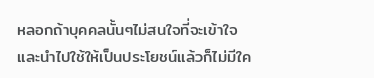หลอกถ้าบุคคลนั้นๆไม่สนใจที่จะเข้าใจและนำไปใช้ให้เป็นประโยชน์แล้วก็ไม่มีใค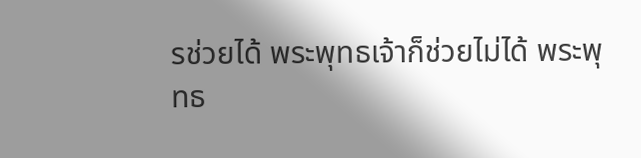รช่วยได้ พระพุทธเจ้าก็ช่วยไม่ได้ พระพุทธ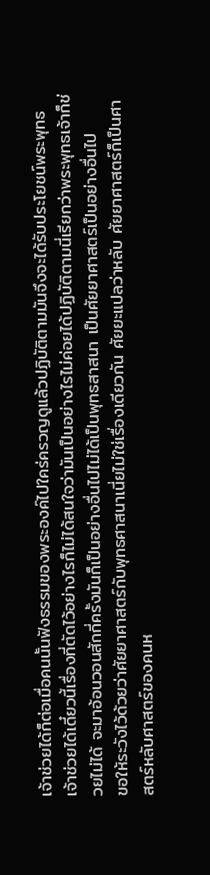เจ้าช่วยได้ก็ต่อเมื่อคนนั้นฟังธรรมของพระองค์ไปใคร่ครวญดูแล้วปฏิบัติตามมันจึงจะได้รับประโยชน์พระพุทธเจ้าช่วยได้เดี๋ยวนี้เรื่องที่ตัดไว้อย่างไรก็ไม่ได้สนใจว่ามันเป็นอย่างไรไม่ค่อยได้ปฏิบัติตามนี่เรียกว่าพระพุทธเจ้าก็ช่วยไม่ได้ จะมาอ้อนวอนสักกี่ครั้งมันก็เป็นอย่างอื่นไปไม่ได้เป็นพุทธสาสนา เป็นศัยยาศาสตร์เป็นอย่างอื่นไป
ขอให้ระวังไว้ด้วยว่าศัยยาศาสตร์กับพุทธศาสนาเนี่ยไม่ใช่เรื่องเดียวกัน ศัยยะแปลว่าหลับ ศัยยาศาสตร์ก็เป็นศาสตร์หลับศาสตร์ของคนห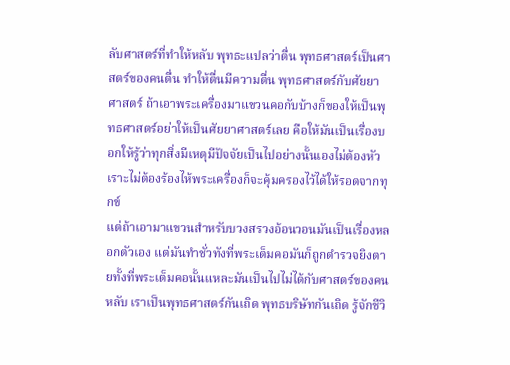ลับศาสตร์ที่ทำให้หลับ พุทธะแปลว่าตื่น พุทธศาสตร์เป็นศาสตร์ของคนตื่น ทำให้ตื่นมีความตื่น พุทธศาสตร์กับศัยยาศาสตร์ ถ้าเอาพระเครื่องมาแขวนคอกับบ้างก็ของให้เป็นพุทธศาสตร์อย่าให้เป็นศัยยาศาสตร์เลย คือให้มันเป็นเรื่องบอกให้รู้ว่าทุกสิ่งมีเหตุมีปัจจัยเป็นไปอย่างนั้นเองไม่ต้องหัวเราะไม่ต้องร้องไห้พระเครื่องก็จะคุ้มครองไว้ได้ให้รอดจากทุกข์
แต่ถ้าเอามาแขวนสำหรับบวงสรวงอ้อนวอนมันเป็นเรื่องหลอกตัวเอง แต่มันทำชั่วทังที่พระเต็มคอมันก็ถูกตำรวจยิงตายทั้งที่พระเต็มคอนั้นแหละมันเป็นไปไม่ได้กับศาสตร์ของคนหลับ เราเป็นพุทธศาสตร์กันเถิด พุทธบริษัทกันเถิด รู้จักชีวิ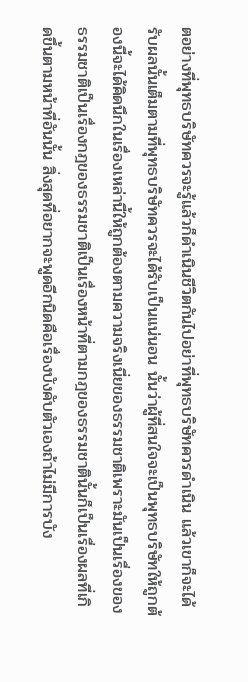ตอย่างที่พุทธบริษัทควรจะรู้แล้วก็ดำเนินชีวิตกันไปอย่าที่พุทธบริษัทควรดำเนิน แล้วเขาก็จะได้รับผลนั้นเต็มตามที่พุทธบริษัทควรจะได้รับเป็นแน่นอน นั้นว่าผู้ที่สนใจจะเป็นพุทธบริษัทให้ถูกต้องนี้จะได้คิดนึกในเรื่องเหล่านี้ให้ถูกต้องตามความจริงเนี่ยของธรรมชาติเพราะมันเป็นเรื่องของธรรมชาติเป็นเรื่องกฎของธรรมชาติเป็นเรื่องหน้าที่ตามกฎของธรรมชาตินั้นก็เป็นเรื่องผลที่เกิดขึ้นตามหน้าที่อันนั้น สิ่งสุดที่อยากจะพูดอีกนิดคือเรื่องบังคับตัวเองถ้าไม่มีการบัง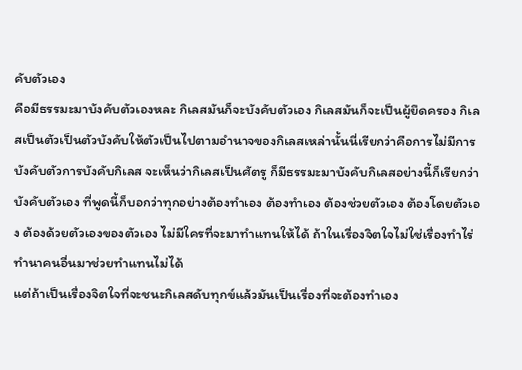คับตัวเอง
คือมีธรรมะมาบังคับตัวเองหละ กิเลสมันก็จะบังคับตัวเอง กิเลสมันก็จะเป็นผู้ยึดครอง กิเลสเป็นตัวเป็นตัวบังคับให้ตัวเป็นไปตามอำนาจของกิเลสเหล่านั้นนี่เรียกว่าคือการไม่มีการบังคับตัวการบังคับกิเลส จะเห็นว่ากิเลสเป็นศัตรู ก็มีธรรมะมาบังคับกิเลสอย่างนี้ก็เรียกว่าบังคับตัวเอง ที่พูดนี้ก็บอกว่าทุกอย่างต้องทำเอง ต้องทำเอง ต้องช่วยตัวเอง ต้องโดยตัวเอง ต้องด้วยตัวเองของตัวเอง ไม่มีใครที่จะมาทำแทนให้ได้ ถ้าในเรื่องจิตใจไม่ใช่เรื่องทำไร่ทำนาคนอื่นมาช่วยทำแทนไม่ได้
แต่ถ้าเป็นเรื่องจิตใจที่จะชนะกิเลสดับทุกข์แล้วมันเป็นเรื่องที่จะต้องทำเอง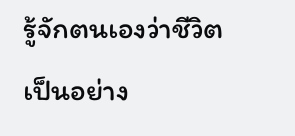รู้จักตนเองว่าชีวิตเป็นอย่าง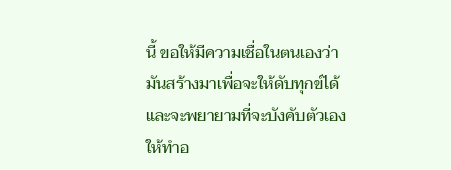นี้ ขอให้มีความเชื่อในตนเองว่ามันสร้างมาเพื่อจะให้ดับทุกข์ได้และจะพยายามที่จะบังคับตัวเองให้ทำอ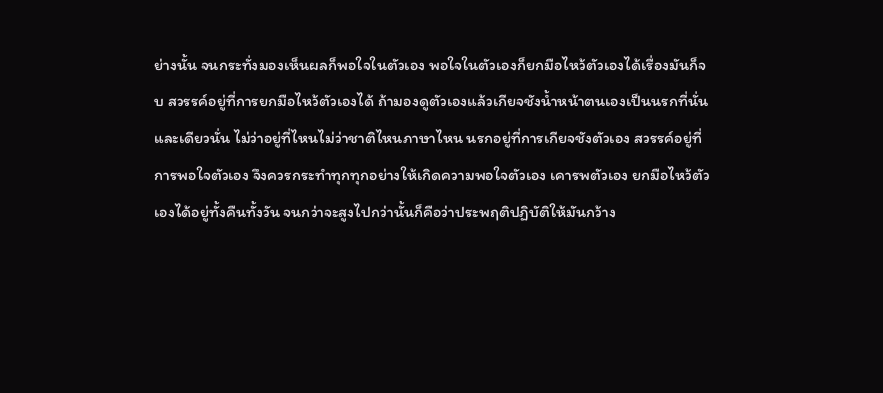ย่างนั้น จนกระทั่งมองเห็นผลก็พอใจในตัวเอง พอใจในตัวเองก็ยกมือไหว้ตัวเองได้เรื่องมันก็จบ สวรรค์อยู่ที่การยกมือไหว้ตัวเองได้ ถ้ามองดูตัวเองแล้วเกียจชังน้ำหน้าตนเองเป็นนรกที่นั่นและเดียวนั่น ไม่ว่าอยู่ที่ไหนไม่ว่าชาติไหนภาษาไหน นรกอยู่ที่การเกียจชังตัวเอง สวรรค์อยู่ที่การพอใจตัวเอง จึงควรกระทำทุกทุกอย่างให้เกิดความพอใจตัวเอง เคารพตัวเอง ยกมือไหว้ตัวเองได้อยู่ทั้งคืนทั้งวัน จนกว่าจะสูงไปกว่านั้นก็คือว่าประพฤติปฏิบัติให้มันกว้าง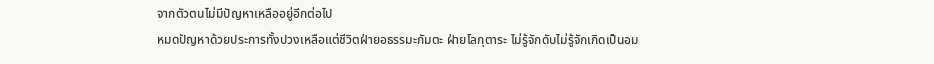จากตัวตนไม่มีปัญหาเหลืออยู่อีกต่อไป
หมดปัญหาด้วยประการทั้งปวงเหลือแต่ชีวิตฝ่ายอธรรมะกัมตะ ฝ่ายโลกุตาระ ไม่รู้จักดับไม่รู้จักเกิดเป็นอม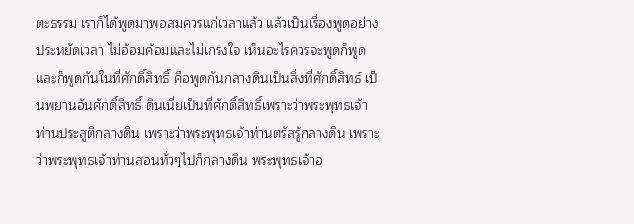ตะธรรม เราก็ได้พูดมาพอสมควรแก่เวลาแล้ว แล้วเป็นเรื่องพูดอย่างประหยัดเวลา ไม่อ้อมค้อมและไม่เกรงใจ เห็นอะไรควรจะพูดก็พูด และก็พูดกันในที่ศักดิ์สิทธิ์ คือพูดกันกลางดินเป็นสิ่งที่ศักดิ์สิทธ์ เป็นพยานอันศักดิ์สิทธิ์ ดินเนี่ยเป็นที่ศักดิ์สิทธิ์เพราะว่าพระพุทธเจ้าท่านประสูติกลางดิน เพราะว่าพระพุทธเจ้าท่านตรัสรู้กลางดิน เพราะว่าพระพุทธเจ้าท่านสอนทั่วๆไปก็กลางดิน พระพุทธเจ้าอ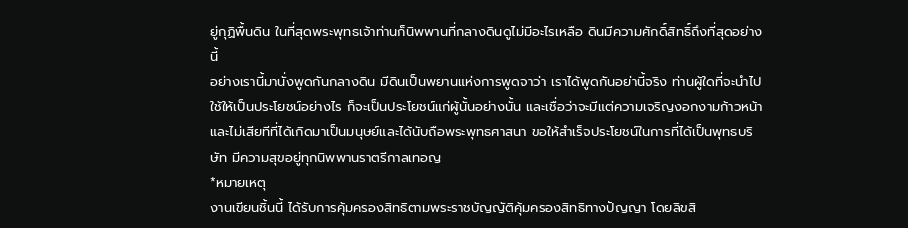ยู่กุฏิพื้นดิน ในที่สุดพระพุทธเจ้าท่านก็นิพพานที่กลางดินดูไม่มีอะไรเหลือ ดินมีความศักดิ์สิทธิ์ถึงที่สุดอย่างนี้
อย่างเรานี้มานั่งพูดกันกลางดิน มีดินเป็นพยานแห่งการพูดจาว่า เราได้พูดกันอย่านี้จริง ท่านผู้ใดที่จะนำไปใช้ให้เป็นประโยชน์อย่างไร ก็จะเป็นประโยชน์แก่ผู้นั้นอย่างนั้น และเชื่อว่าจะมีแต่ความเจริญงอกงามก้าวหน้า และไม่เสียทีที่ได้เกิดมาเป็นมนุษย์และได้นับถือพระพุทธศาสนา ขอให้สำเร็จประโยชน์ในการที่ได้เป็นพุทธบริษัท มีความสุขอยู่ทุกนิพพานราตรีกาลเทอญ
*หมายเหตุ
งานเขียนชิ้นนี้ ได้รับการคุ้มครองสิทธิตามพระราชบัญญัติคุ้มครองสิทธิทางปัญญา โดยลิขสิ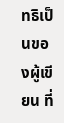ทธิเป็นของผู้เขียน ที่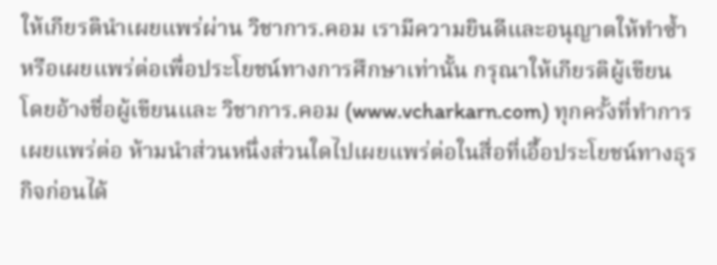ให้เกียรตินำเผยแพร่ผ่าน วิชาการ.คอม เรามีความยินดีและอนุญาตให้ทำซ้ำหรือเผยแพร่ต่อเพื่อประโยชน์ทางการศึกษาเท่านั้น กรุณาให้เกียรติผู้เขียน โดยอ้างชื่อผู้เขียนและ วิชาการ.คอม (www.vcharkarn.com) ทุกครั้งที่ทำการเผยแพร่ต่อ ห้ามนำส่วนหนึ่งส่วนใดไปเผยแพร่ต่อในสื่อที่เอื้อประโยชน์ทางธุรกิจก่อนได้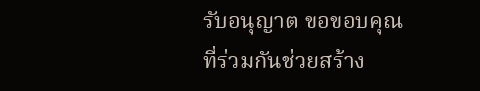รับอนุญาต ขอขอบคุณที่ร่วมกันช่วยสร้าง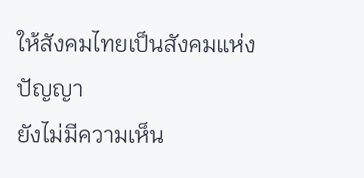ให้สังคมไทยเป็นสังคมแห่งปัญญา
ยังไม่มีความเห็น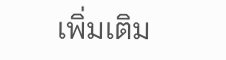เพิ่มเติม